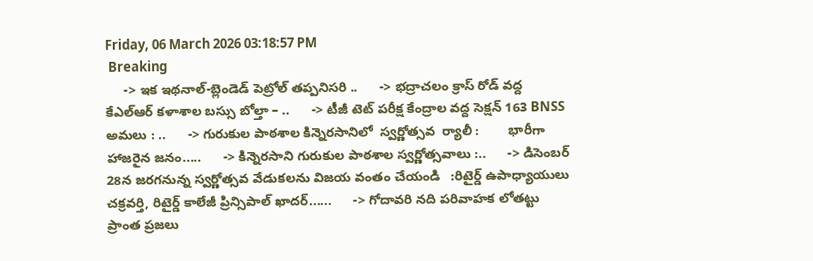Friday, 06 March 2026 03:18:57 PM
 Breaking
     -> ఇక ఇథనాల్-బ్లెండెడ్ పెట్రోల్ తప్పనిసరి ..      -> భద్రాచలం క్రాస్ రోడ్ వద్ద కేఎల్ఆర్ కళాశాల బస్సు బోల్తా – ..      -> టీజీ టెట్ పరీక్ష కేంద్రాల వద్ద సెక్షన్ 163 BNSS అమలు : ..      -> గురుకుల పాఠశాల కిన్నెరసానిలో  స్వర్ణోత్సవ  ర్యాలీ :        భారీగా హాజరైన జనం.....      -> కిన్నెరసాని గురుకుల పాఠశాల స్వర్ణోత్సవాలు :..      -> డిసెంబర్ 28న జరగనున్న స్వర్ణోత్సవ వేడుకలను విజయ వంతం చేయండి   :రిటైర్డ్ ఉపాధ్యాయులు చక్రవర్తి, రిటైర్డ్ కాలేజీ ప్రిన్సిపాల్ ఖాదర్......      -> గోదావరి నది పరివాహక లోతట్టు ప్రాంత ప్రజలు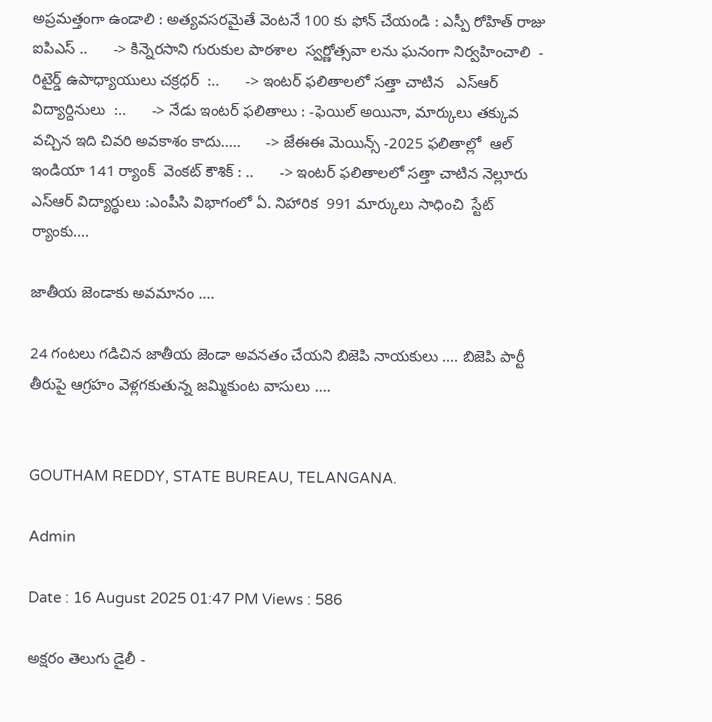అప్రమత్తంగా ఉండాలి : అత్యవసరమైతే వెంటనే 100 కు ఫోన్ చేయండి : ఎస్పీ రోహిత్ రాజు ఐపిఎస్ ..      -> కిన్నెరసాని గురుకుల పాఠశాల  స్వర్ణోత్సవా లను ఘనంగా నిర్వహించాలి  - రిటైర్డ్ ఉపాధ్యాయులు చక్రధర్  :..      -> ఇంటర్ ఫలితాలలో సత్తా చాటిన   ఎస్ఆర్ విద్యార్దినులు  :..      -> నేడు ఇంటర్ ఫలితాలు : -ఫెయిల్ అయినా, మార్కులు తక్కువ వచ్చిన ఇది చివరి అవకాశం కాదు.....      -> జేఈఈ మెయిన్స్ -2025 ఫలితాల్లో  ఆల్ ఇండియా 141 ర్యాంక్  వెంకట్ కౌశిక్ : ..      -> ఇంటర్ ఫలితాలలో సత్తా చాటిన నెల్లూరు ఎస్ఆర్ విద్యార్థులు :ఎంపీసి విభాగంలో ఏ. నిహారిక  991 మార్కులు సాధించి  స్టేట్ ర్యాంకు....

జాతీయ జెండాకు అవమానం ....

24 గంటలు గడిచిన జాతీయ జెండా అవనతం చేయని బిజెపి నాయకులు .... బిజెపి పార్టీ తీరుపై ఆగ్రహం వెళ్లగకుతున్న జమ్మికుంట వాసులు ....


GOUTHAM REDDY, STATE BUREAU, TELANGANA.

Admin

Date : 16 August 2025 01:47 PM Views : 586

అక్షరం తెలుగు డైలీ -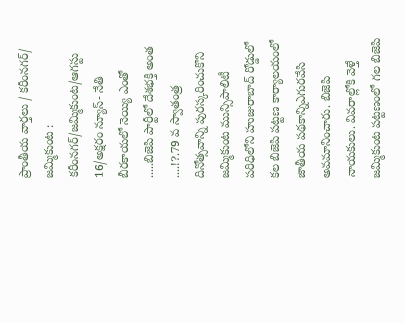ప్రాంతీయ వార్తలు / కరీంనగర్/ జమ్మికుంట : కరీంనగర్/జమ్మికుంట/ఆగస్టు 16/అక్షరం న్యూస్- నేతి బీరకాయలో నెయ్యి ఎంతో .....బిజెపి పార్టీలో దేశభక్తి అంత ....!?.79 వ స్వాతంత్ర దినోత్సవాన్ని పురస్కరించుకొని జమ్మికుంట మున్సిపాలిటీ పరిధిలోని హుజురాబాద్ రోడ్డులో కల బిజెపి పట్టణ కార్యాలయంలో జాతీయ పథకాన్నిఎగురవేసి అవమానించారు. బిజెపి నాయకులు. వివరాల్లోకి వెళ్తే జమ్మికుంట పట్టణంలో గల బిజెపి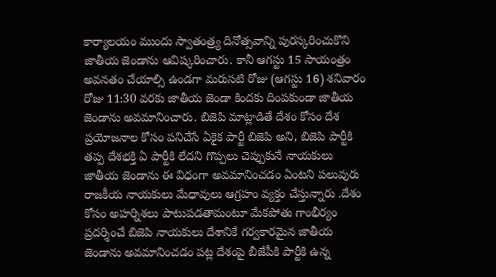కార్యాలయం ముందు స్వాతంత్ర్య దినోత్సవాన్ని పురస్కరించుకొని జాతీయ జెండాను ఆవిష్కరించారు. కానీ ఆగస్టు 15 సాయంత్రం అవనతం చేయాల్సి ఉండగా మరుసటి రోజు (ఆగస్టు 16) శనివారం రోజు 11:30 వరకు జాతీయ జెండా కిందకు దింపకుండా జాతీయ జెండాను అవమానించారు. బిజెపి మాట్లాడితే దేశం కోసం దేశ ప్రయోజనాల కోసం పనిచేసే ఏకైక పార్టీ బిజెపి అని, బిజెపి పార్టీకి తప్ప దేశభక్తి ఏ పార్టీకి లేదని గొప్పలు చెప్పుకునే నాయకులు జాతీయ జెండాను ఈ విధంగా అవమానించడం ఏంటని పలువురు రాజకీయ నాయకులు మేధావులు ఆగ్రహం వ్యక్తం చేస్తున్నారు .దేశం కోసం అహర్నిశలు పాటుపడతామంటూ మేకపోతు గాంభీర్యం ప్రదర్శించే బిజెపి నాయకులు దేశానికే గర్వకారమైన జాతీయ జెండాను అవమానించడం పట్ల దేశంపై బీజేపీకి పార్టీకి ఉన్న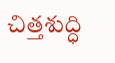చిత్తశుద్ధి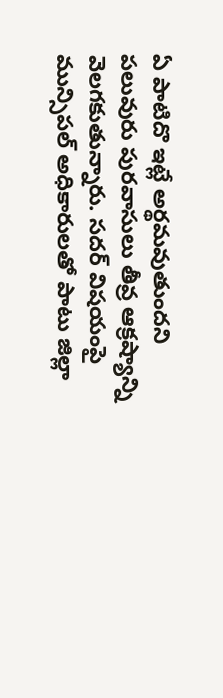ఏ పాటిదొ ఇట్లే అర్థమవుతుందని పలువురు పురవాసులు తీవ్ర ఆక్రష్యాన్ని వెలగకుతున్నారు. సదర్ విషయంపై మున్సిపల్ అధికారులతో పాటు జిల్లా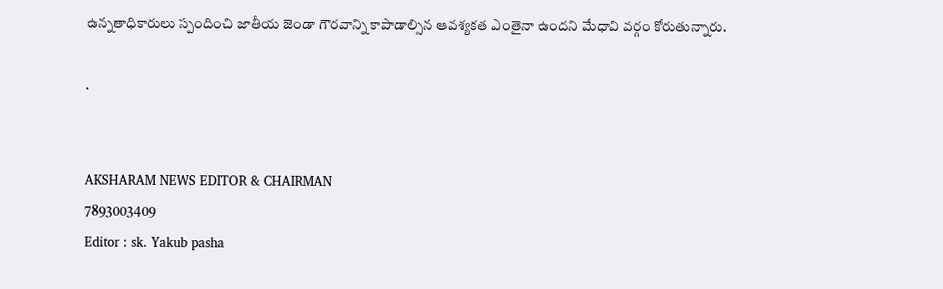ఉన్నతాధికారులు స్పందించి జాతీయ జెండా గౌరవాన్ని కాపాడాల్సిన ఆవశ్యకత ఎంతైనా ఉందని మేధావి వర్గం కోరుతున్నారు.

.


AKSHARAM NEWS EDITOR & CHAIRMAN
7893003409
Editor : sk. Yakub pasha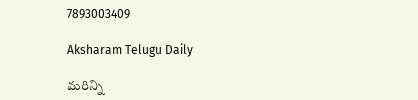7893003409

Aksharam Telugu Daily

మరిన్ని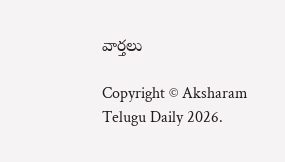వార్తలు

Copyright © Aksharam Telugu Daily 2026.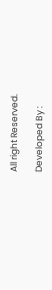All right Reserved.

Developed By :